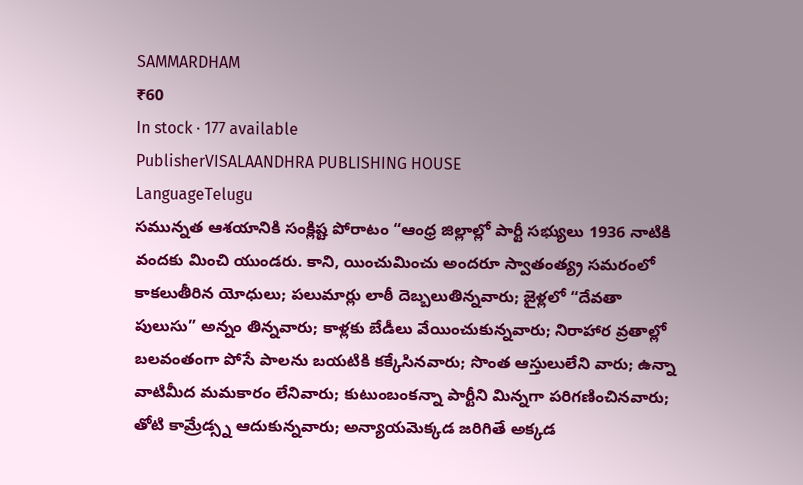SAMMARDHAM
₹60
In stock · 177 available
PublisherVISALAANDHRA PUBLISHING HOUSE
LanguageTelugu
సమున్నత ఆశయానికి సంక్లిష్ట పోరాటం “ఆంధ్ర జిల్లాల్లో పార్టీ సభ్యులు 1936 నాటికి వందకు మించి యుండరు. కాని, యించుమించు అందరూ స్వాతంత్య్ర సమరంలో కాకలుతీరిన యోధులు; పలుమార్లు లాఠీ దెబ్బలుతిన్నవారు; జైళ్లలో “దేవతా పులుసు” అన్నం తిన్నవారు; కాళ్లకు బేడీలు వేయించుకున్నవారు; నిరాహార వ్రతాల్లో బలవంతంగా పోసే పాలను బయటికి కక్కేసినవారు; సొంత ఆస్తులులేని వారు; ఉన్నా వాటిమీద మమకారం లేనివారు; కుటుంబంకన్నా పార్టీని మిన్నగా పరిగణించినవారు; తోటి కామ్రేడ్స్న ఆదుకున్నవారు; అన్యాయమెక్కడ జరిగితే అక్కడ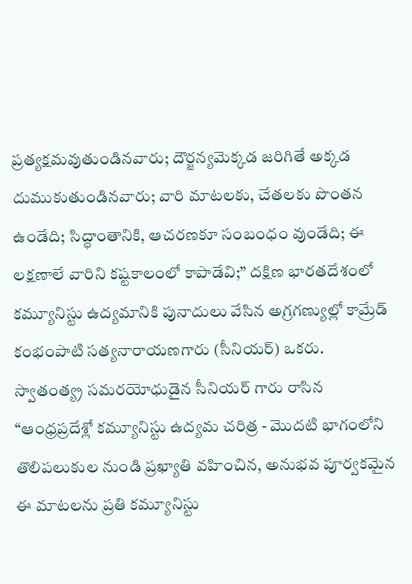ప్రత్యక్షమవుతుండినవారు; దౌర్జన్యమెక్కడ జరిగితే అక్కడ దుముకుతుండినవారు; వారి మాటలకు, చేతలకు పొంతన ఉండేది; సిద్ధాంతానికి, ఆచరణకూ సంబంధం వుండేది; ఈ లక్షణాలే వారిని కష్టకాలంలో కాపాడేవి;” దక్షిణ భారతదేశంలో కమ్యూనిస్టు ఉద్యమానికి పునాదులు వేసిన అగ్రగణ్యుల్లో కామ్రేడ్ కంభంపాటి సత్యనారాయణగారు (సీనియర్) ఒకరు. స్వాతంత్య్ర సమరయోధుడైన సీనియర్ గారు రాసిన “ఆంధ్రప్రదేశ్లో కమ్యూనిస్టు ఉద్యమ చరిత్ర - మొదటి భాగంలోని తొలిపలుకుల నుండి ప్రఖ్యాతి వహించిన, అనుభవ పూర్వకమైన ఈ మాటలను ప్రతి కమ్యూనిస్టు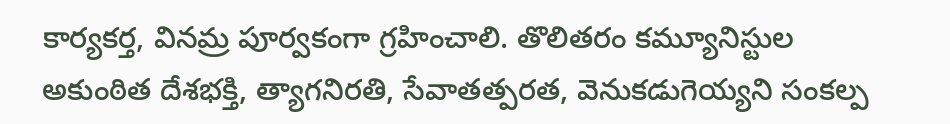కార్యకర్త, వినమ్ర పూర్వకంగా గ్రహించాలి. తొలితరం కమ్యూనిస్టుల అకుంఠిత దేశభక్తి, త్యాగనిరతి, సేవాతత్పరత, వెనుకడుగెయ్యని సంకల్ప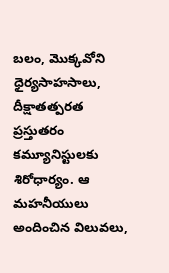బలం, మొక్కవోని ధైర్యసాహసాలు, దీక్షాతత్పరత ప్రస్తుతరం కమ్యూనిస్టులకు శిరోధార్యం. ఆ మహనీయులు అందించిన విలువలు,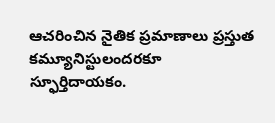ఆచరించిన నైతిక ప్రమాణాలు ప్రస్తుత కమ్యూనిస్టులందరకూ స్ఫూర్తిదాయకం.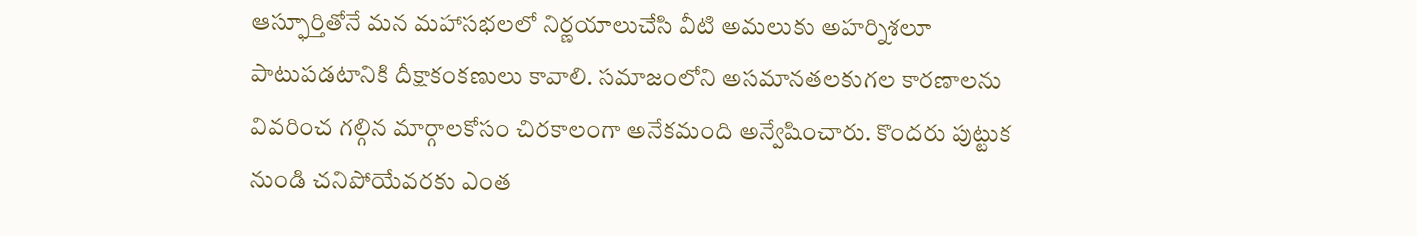ఆస్ఫూర్తితోనే మన మహాసభలలో నిర్ణయాలుచేసి వీటి అమలుకు అహర్నిశలూ పాటుపడటానికి దీక్షాకంకణులు కావాలి. సమాజంలోని అసమానతలకుగల కారణాలను వివరించ గల్గిన మార్గాలకోసం చిరకాలంగా అనేకమంది అన్వేషించారు. కొందరు పుట్టుక నుండి చనిపోయేవరకు ఎంత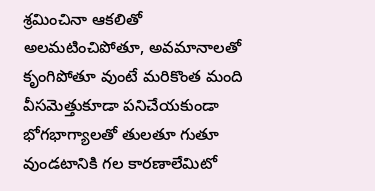శ్రమించినా ఆకలితో అలమటించిపోతూ, అవమానాలతో కృంగిపోతూ వుంటే మరికొంత మంది వీసమెత్తుకూడా పనిచేయకుండా భోగభాగ్యాలతో తులతూ గుతూ వుండటానికి గల కారణాలేమిటో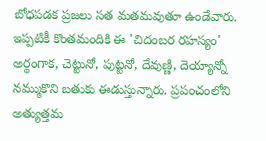బోధపడక ప్రజలు సత మతమవుతూ ఉండేవారు. ఇప్పటికీ కొంతమందికి ఈ 'చిదంబర రహస్యం' అర్థంగాక, చెట్టునో, పుట్టనో, దేవుణ్ణి, దెయ్యాన్నో నమ్ముకొని బతుకు ఈడుస్తున్నారు. ప్రపంచంలోని అత్యుత్తమ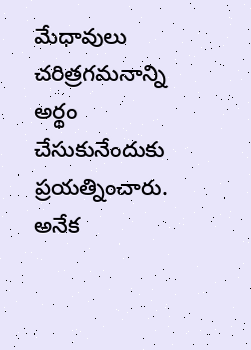మేధావులు చరిత్రగమనాన్ని అర్థం చేసుకునేందుకు ప్రయత్నించారు. అనేక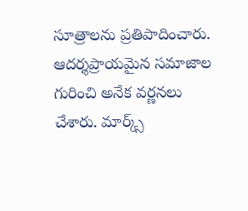సూత్రాలను ప్రతిపాదించారు. ఆదర్శప్రాయమైన సమాజాల గురించి అనేక వర్ణనలు చేశారు. మార్క్స్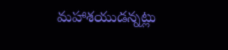మహాశయుడన్నట్లు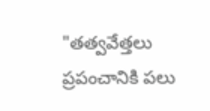"తత్వవేత్తలు ప్రపంచానికి పలు